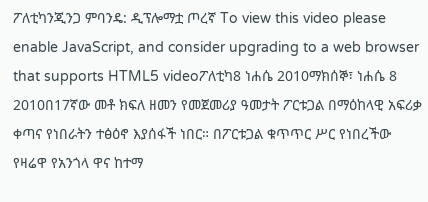ፖለቲካንጂንጋ ምባንዴ: ዲፕሎማቷ ጦረኛ To view this video please enable JavaScript, and consider upgrading to a web browser that supports HTML5 videoፖለቲካ8 ነሐሴ 2010ማክሰኞ፣ ነሐሴ 8 2010በ17ኛው መቶ ክፍለ ዘመን የመጀመሪያ ዓመታት ፖርቱጋል በማዕከላዊ አፍሪቃ ቀጣና የነበራትን ተፅዕኖ እያሰፋች ነበር። በፖርቱጋል ቁጥጥር ሥር የነበረችው የዛሬዋ የአንጎላ ዋና ከተማ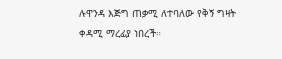ሉዋንዳ እጅግ ጠቃሚ ለተባለው የቅኝ ግዛት ቀዳሚ ማረፊያ ነበረች።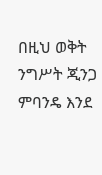በዚህ ወቅት ንግሥት ጂንጋ ምባንዴ እንደ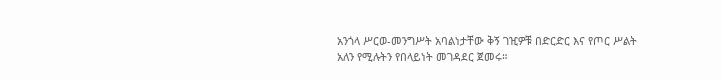አንጎላ ሥርወ-መንግሥት አባልነታቸው ቅኝ ገዢዎቹ በድርድር እና የጦር ሥልት አለን የሚሉትን የበላይነት መገዳደር ጀመሩ።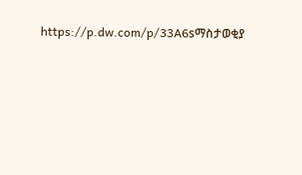https://p.dw.com/p/33A6sማስታወቂያ